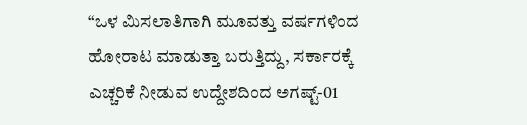“ಒಳ ಮಿಸಲಾತಿಗಾಗಿ ಮೂವತ್ತು ವರ್ಷಗಳಿಂದ ಹೋರಾಟ ಮಾಡುತ್ತಾ ಬರುತ್ತಿದ್ದು, ಸರ್ಕಾರಕ್ಕೆ ಎಚ್ಚರಿಕೆ ನೀಡುವ ಉದ್ದೇಶದಿಂದ ಅಗಷ್ಟ್-01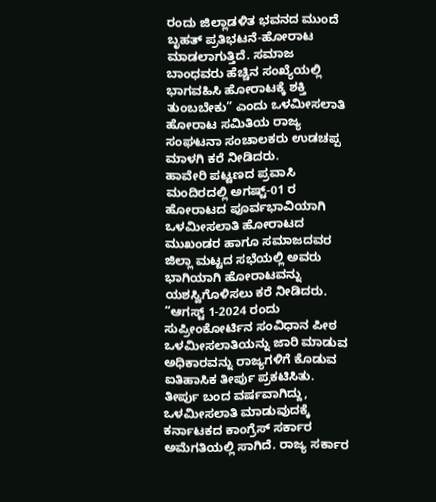ರಂದು ಜಿಲ್ಲಾಡಳಿತ ಭವನದ ಮುಂದೆ ಬೃಹತ್ ಪ್ರತಿಭಟನೆ-ಹೋರಾಟ ಮಾಡಲಾಗುತ್ತಿದೆ. ಸಮಾಜ ಬಾಂಧವರು ಹೆಚ್ಚಿನ ಸಂಖ್ಯೆಯಲ್ಲಿ ಭಾಗವಹಿಸಿ ಹೋರಾಟಕ್ಕೆ ಶಕ್ತಿ ತುಂಬಬೇಕು” ಎಂದು ಒಳಮೀಸಲಾತಿ ಹೋರಾಟ ಸಮಿತಿಯ ರಾಜ್ಯ ಸಂಘಟನಾ ಸಂಚಾಲಕರು ಉಡಚಪ್ಪ ಮಾಳಗಿ ಕರೆ ನೀಡಿದರು.
ಹಾವೇರಿ ಪಟ್ಟಣದ ಪ್ರವಾಸಿ ಮಂದಿರದಲ್ಲಿ ಅಗಷ್ಟ್-01 ರ ಹೋರಾಟದ ಪೂರ್ವಭಾವಿಯಾಗಿ ಒಳಮೀಸಲಾತಿ ಹೋರಾಟದ ಮುಖಂಡರ ಹಾಗೂ ಸಮಾಜದವರ ಜಿಲ್ಲಾ ಮಟ್ಟದ ಸಭೆಯಲ್ಲಿ ಅವರು ಭಾಗಿಯಾಗಿ ಹೋರಾಟವನ್ನು ಯಶಸ್ವಿಗೊಳಿಸಲು ಕರೆ ನೀಡಿದರು.
“ಆಗಸ್ಟ್ 1-2024 ರಂದು ಸುಪ್ರೀಂಕೋರ್ಟಿನ ಸಂವಿಧಾನ ಪೀಠ ಒಳಮೀಸಲಾತಿಯನ್ನು ಜಾರಿ ಮಾಡುವ ಅಧಿಕಾರವನ್ನು ರಾಜ್ಯಗಳಿಗೆ ಕೊಡುವ ಐತಿಹಾಸಿಕ ತೀರ್ಪು ಪ್ರಕಟಿಸಿತು. ತೀರ್ಪು ಬಂದ ವರ್ಷವಾಗಿದ್ದು, ಒಳಮೀಸಲಾತಿ ಮಾಡುವುದಕ್ಕೆ ಕರ್ನಾಟಕದ ಕಾಂಗ್ರೆಸ್ ಸರ್ಕಾರ ಅಮೆಗತಿಯಲ್ಲಿ ಸಾಗಿದೆ. ರಾಜ್ಯ ಸರ್ಕಾರ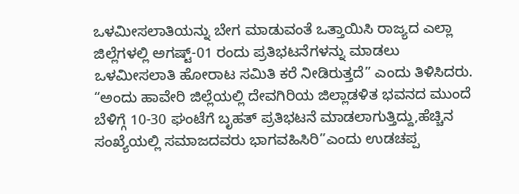ಒಳಮೀಸಲಾತಿಯನ್ನು ಬೇಗ ಮಾಡುವಂತೆ ಒತ್ತಾಯಿಸಿ ರಾಜ್ಯದ ಎಲ್ಲಾ ಜಿಲ್ಲೆಗಳಲ್ಲಿ ಅಗಷ್ಟ್-01 ರಂದು ಪ್ರತಿಭಟನೆಗಳನ್ನು ಮಾಡಲು ಒಳಮೀಸಲಾತಿ ಹೋರಾಟ ಸಮಿತಿ ಕರೆ ನೀಡಿರುತ್ತದೆ” ಎಂದು ತಿಳಿಸಿದರು.
“ಅಂದು ಹಾವೇರಿ ಜಿಲ್ಲೆಯಲ್ಲಿ ದೇವಗಿರಿಯ ಜಿಲ್ಲಾಡಳಿತ ಭವನದ ಮುಂದೆ ಬೆಳಿಗ್ಗೆ 10-30 ಘಂಟೆಗೆ ಬೃಹತ್ ಪ್ರತಿಭಟನೆ ಮಾಡಲಾಗುತ್ತಿದ್ದು,ಹೆಚ್ಚಿನ ಸಂಖ್ಯೆಯಲ್ಲಿ ಸಮಾಜದವರು ಭಾಗವಹಿಸಿರಿ”ಎಂದು ಉಡಚಪ್ಪ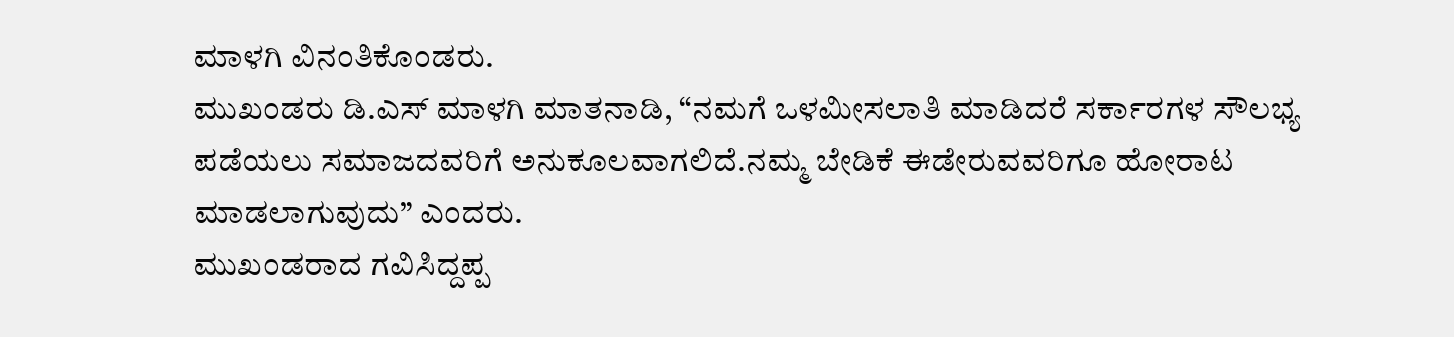ಮಾಳಗಿ ವಿನಂತಿಕೊಂಡರು.
ಮುಖಂಡರು ಡಿ.ಎಸ್ ಮಾಳಗಿ ಮಾತನಾಡಿ, “ನಮಗೆ ಒಳಮೀಸಲಾತಿ ಮಾಡಿದರೆ ಸರ್ಕಾರಗಳ ಸೌಲಭ್ಯ ಪಡೆಯಲು ಸಮಾಜದವರಿಗೆ ಅನುಕೂಲವಾಗಲಿದೆ.ನಮ್ಮ ಬೇಡಿಕೆ ಈಡೇರುವವರಿಗೂ ಹೋರಾಟ ಮಾಡಲಾಗುವುದು” ಎಂದರು.
ಮುಖಂಡರಾದ ಗವಿಸಿದ್ದಪ್ಪ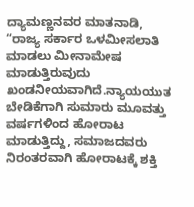ದ್ಯಾಮಣ್ಣನವರ ಮಾತನಾಡಿ, “ರಾಜ್ಯ ಸರ್ಕಾರ ಒಳಮೀಸಲಾತಿ ಮಾಡಲು ಮೀನಾಮೇಷ ಮಾಡುತ್ತಿರುವುದು ಖಂಡನೀಯವಾಗಿದೆ.ನ್ಯಾಯಯುತ ಬೇಡಿಕೆಗಾಗಿ ಸುಮಾರು ಮೂವತ್ತು ವರ್ಷಗಳಿಂದ ಹೋರಾಟ ಮಾಡುತ್ತಿದ್ದು, ಸಮಾಜದವರು ನಿರಂತರವಾಗಿ ಹೋರಾಟಕ್ಕೆ ಶಕ್ತಿ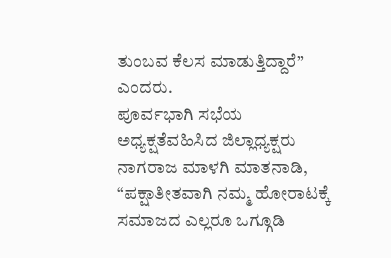ತುಂಬವ ಕೆಲಸ ಮಾಡುತ್ತಿದ್ದಾರೆ” ಎಂದರು.
ಪೂರ್ವಭಾಗಿ ಸಭೆಯ ಅಧ್ಯಕ್ಷತೆವಹಿಸಿದ ಜಿಲ್ಲಾಧ್ಯಕ್ಷರು ನಾಗರಾಜ ಮಾಳಗಿ ಮಾತನಾಡಿ, “ಪಕ್ಷಾತೀತವಾಗಿ ನಮ್ಮ ಹೋರಾಟಕ್ಕೆ ಸಮಾಜದ ಎಲ್ಲರೂ ಒಗ್ಗೂಡಿ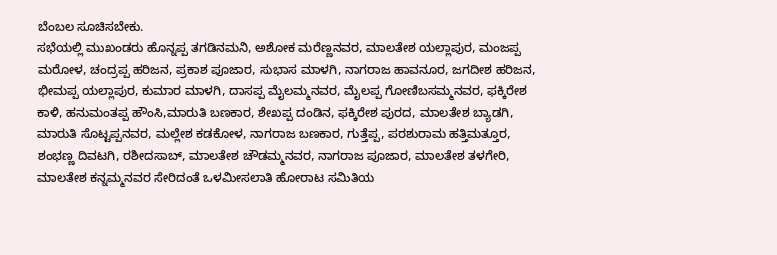ಬೆಂಬಲ ಸೂಚಿಸಬೇಕು.
ಸಭೆಯಲ್ಲಿ ಮುಖಂಡರು ಹೊನ್ನಪ್ಪ ತಗಡಿನಮನಿ, ಅಶೋಕ ಮರೆಣ್ಣನವರ, ಮಾಲತೇಶ ಯಲ್ಲಾಪುರ, ಮಂಜಪ್ಪ ಮರೋಳ, ಚಂದ್ರಪ್ಪ ಹರಿಜನ, ಪ್ರಕಾಶ ಪೂಜಾರ, ಸುಭಾಸ ಮಾಳಗಿ, ನಾಗರಾಜ ಹಾವನೂರ, ಜಗದೀಶ ಹರಿಜನ, ಭೀಮಪ್ಪ ಯಲ್ಲಾಪುರ, ಕುಮಾರ ಮಾಳಗಿ, ದಾಸಪ್ಪ ಮೈಲಮ್ಮನವರ, ಮೈಲಪ್ಪ ಗೋಣಿಬಸಮ್ಮನವರ, ಫಕ್ಕಿರೇಶ ಕಾಳಿ, ಹನುಮಂತಪ್ಪ ಹೌಂಸಿ,ಮಾರುತಿ ಬಣಕಾರ, ಶೇಖಪ್ಪ ದಂಡಿನ, ಫಕ್ಕಿರೇಶ ಪುರದ, ಮಾಲತೇಶ ಬ್ಯಾಡಗಿ, ಮಾರುತಿ ಸೊಟ್ಟಪ್ಪನವರ, ಮಲ್ಲೇಶ ಕಡಕೋಳ, ನಾಗರಾಜ ಬಣಕಾರ, ಗುತ್ತೆಪ್ಪ, ಪರಶುರಾಮ ಹತ್ತಿಮತ್ತೂರ, ಶಂಭಣ್ಣ ದಿವಟಗಿ, ರಶೀದಸಾಬ್, ಮಾಲತೇಶ ಚೌಡಮ್ಮನವರ, ನಾಗರಾಜ ಪೂಜಾರ, ಮಾಲತೇಶ ತಳಗೇರಿ, ಮಾಲತೇಶ ಕನ್ನಮ್ಮನವರ ಸೇರಿದಂತೆ ಒಳಮೀಸಲಾತಿ ಹೋರಾಟ ಸಮಿತಿಯ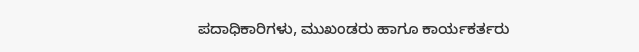ಪದಾಧಿಕಾರಿಗಳು, ಮುಖಂಡರು ಹಾಗೂ ಕಾರ್ಯಕರ್ತರು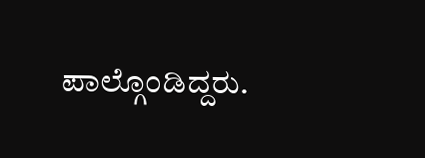ಪಾಲ್ಗೊಂಡಿದ್ದರು.